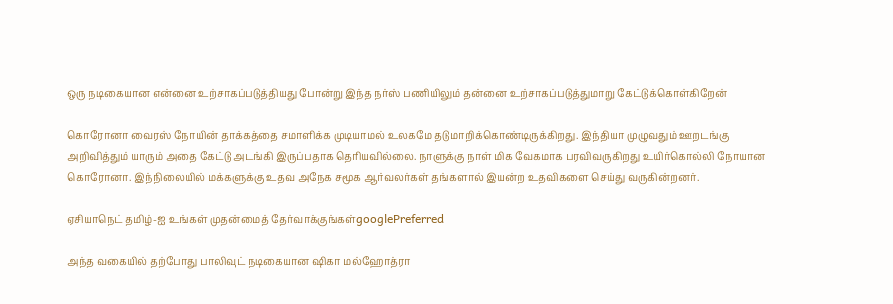ஒரு நடிகையான என்னை உற்சாகப்படுத்தியது போன்று இந்த நர்ஸ் பணியிலும் தன்னை உற்சாகப்படுத்துமாறு கேட்டுக்கொள்கிறேன்

கொரோனா வைரஸ் நோயின் தாக்கத்தை சமாளிக்க முடியாமல் உலகமே தடுமாறிக்கொண்டிருக்கிறது. இந்தியா முழுவதும் ஊறடங்கு அறிவித்தும் யாரும் அதை கேட்டு அடங்கி இருப்பதாக தெரியவில்லை. நாளுக்கு நாள் மிக வேகமாக பரவிவருகிறது உயிர்கொல்லி நோயான கொரோனா. இந்நிலையில் மக்களுக்கு உதவ அநேக சமூக ஆர்வலர்கள் தங்களால் இயன்ற உதவிகளை செய்து வருகின்றனர்.

ஏசியாநெட் தமிழ்-ஐ உங்கள் முதன்மைத் தேர்வாக்குங்கள்googlePreferred

அந்த வகையில் தற்போது பாலிவுட் நடிகையான ஷிகா மல்ஹோத்ரா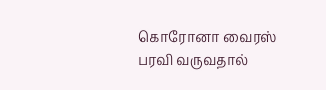கொரோனா வைரஸ் பரவி வருவதால்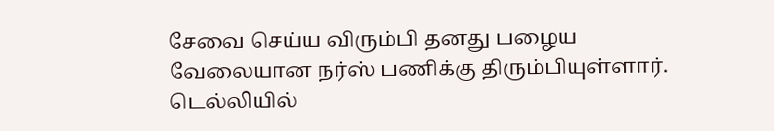சேவை செய்ய விரும்பி தனது பழைய வேலையான நர்ஸ் பணிக்கு திரும்பியுள்ளார். டெல்லியில்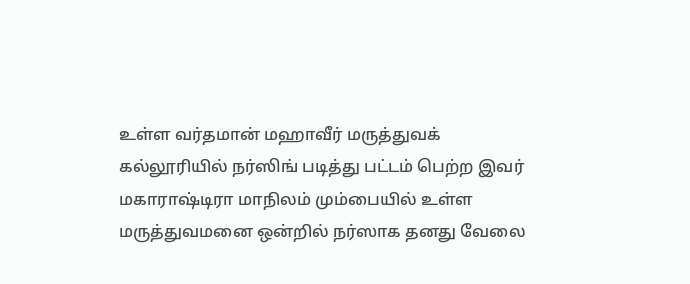உள்ள வர்தமான் மஹாவீர் மருத்துவக் கல்லூரியில் நர்ஸிங் படித்து பட்டம் பெற்ற இவர் மகாராஷ்டிரா மாநிலம் மும்பையில் உள்ள மருத்துவமனை ஒன்றில் நர்ஸாக தனது வேலை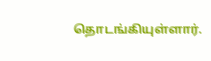தொடங்கியுள்ளார்.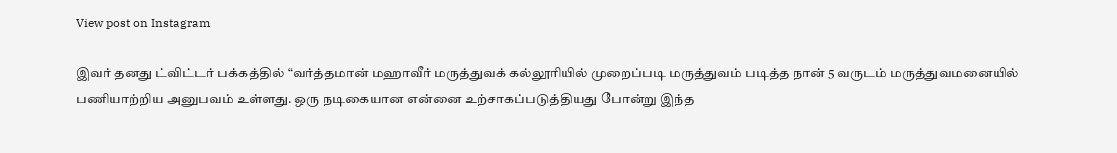View post on Instagram

இவர் தனது ட்விட்டர் பக்கத்தில் “வர்த்தமான் மஹாவீர் மருத்துவக் கல்லூரியில் முறைப்படி மருத்துவம் படித்த நான் 5 வருடம் மருத்துவமனையில் பணியாற்றிய அனுபவம் உள்ளது. ஒரு நடிகையான என்னை உற்சாகப்படுத்தியது போன்று இந்த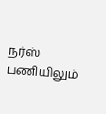நர்ஸ் பணியிலும்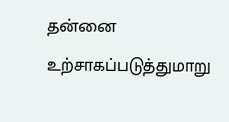தன்னை உற்சாகப்படுத்துமாறு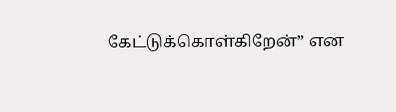கேட்டுக்கொள்கிறேன்” என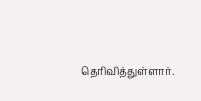தெரிவித்துள்ளார்.